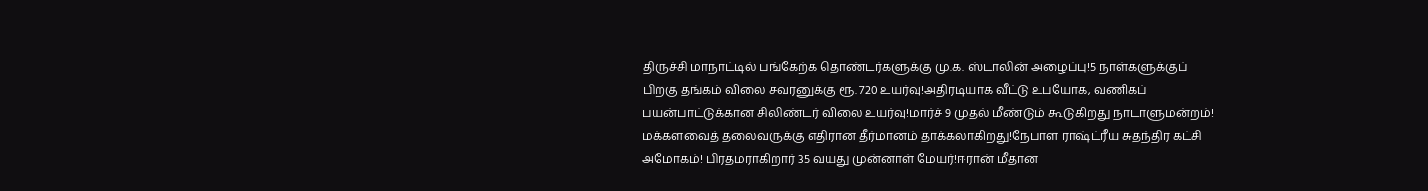திருச்சி மாநாட்டில் பங்கேற்க தொண்டர்களுக்கு மு.க. ஸ்டாலின் அழைப்பு!5 நாள்களுக்குப் பிறகு தங்கம் விலை சவரனுக்கு ரூ. 720 உயர்வு!அதிரடியாக வீட்டு உபயோக, வணிகப் பயன்பாட்டுக்கான சிலிண்டர் விலை உயர்வு!மார்ச் 9 முதல் மீண்டும் கூடுகிறது நாடாளுமன்றம்! மக்களவைத் தலைவருக்கு எதிரான தீர்மானம் தாக்கலாகிறது!நேபாள ராஷ்ட்ரீய சுதந்திர கட்சி அமோகம்! பிரதமராகிறார் 35 வயது முன்னாள் மேயர்!ஈரான் மீதான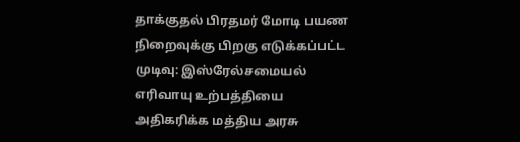தாக்குதல் பிரதமர் மோடி பயண நிறைவுக்கு பிறகு எடுக்கப்பட்ட முடிவு: இஸ்ரேல்சமையல் எரிவாயு உற்பத்தியை அதிகரிக்க மத்திய அரசு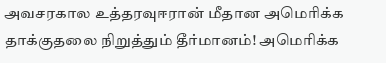அவசரகால உத்தரவுஈரான் மீதான அமெரிக்க தாக்குதலை நிறுத்தும் தீர்மானம்! அமெரிக்க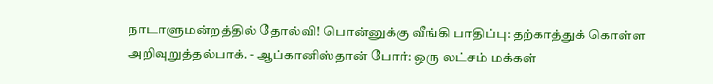நாடாளுமன்றத்தில் தோல்வி! பொன்னுக்கு வீங்கி பாதிப்பு: தற்காத்துக் கொள்ள அறிவுறுத்தல்பாக். - ஆப்கானிஸ்தான் போர்: ஒரு லட்சம் மக்கள்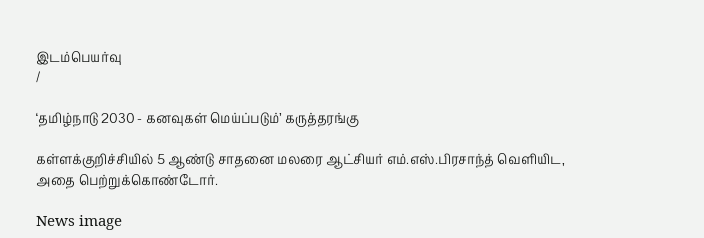இடம்பெயர்வு
/

‘தமிழ்நாடு 2030 - கனவுகள் மெய்ப்படும்’ கருத்தரங்கு

கள்ளக்குறிச்சியில் 5 ஆண்டு சாதனை மலரை ஆட்சியர் எம்.எஸ்.பிரசாந்த் வெளியிட, அதை பெற்றுக்கொண்டோர்.

News image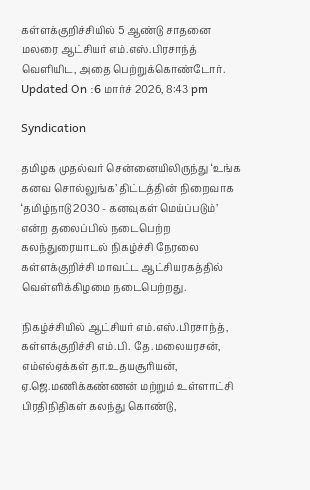கள்ளக்குறிச்சியில் 5 ஆண்டு சாதனை மலரை ஆட்சியர் எம்.எஸ்.பிரசாந்த் வெளியிட, அதை பெற்றுக்கொண்டோர்.
Updated On :6 மார்ச் 2026, 8:43 pm

Syndication

தமிழக முதல்வர் சென்னையிலிருந்து ‘உங்க கனவ சொல்லுங்க’ திட்டத்தின் நிறைவாக ‘தமிழ்நாடு 2030 - கனவுகள் மெய்ப்படும்’ என்ற தலைப்பில் நடைபெற்ற கலந்துரையாடல் நிகழ்ச்சி நேரலை கள்ளக்குறிச்சி மாவட்ட ஆட்சியரகத்தில் வெள்ளிக்கிழமை நடைபெற்றது.

நிகழ்ச்சியில் ஆட்சியர் எம்.எஸ்.பிரசாந்த், கள்ளக்குறிச்சி எம்.பி. தே.மலையரசன், எம்எல்ஏக்கள் தா.உதயசூரியன், ஏ.ஜெ.மணிக்கண்ணன் மற்றும் உள்ளாட்சி பிரதிநிதிகள் கலந்து கொண்டு,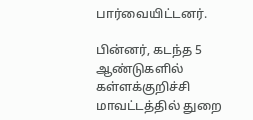பார்வையிட்டனர்.

பின்னர், கடந்த 5 ஆண்டுகளில் கள்ளக்குறிச்சி மாவட்டத்தில் துறை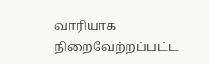வாரியாக நிறைவேற்றப்பட்ட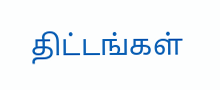திட்டங்கள்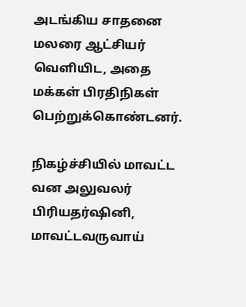அடங்கிய சாதனை மலரை ஆட்சியர் வெளியிட, அதை மக்கள் பிரதிநிகள் பெற்றுக்கொண்டனர்.

நிகழ்ச்சியில் மாவட்ட வன அலுவலர் பிரியதர்ஷினி, மாவட்டவருவாய்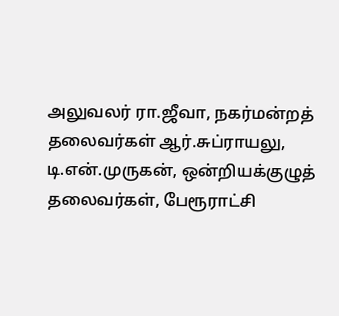அலுவலர் ரா.ஜீவா, நகர்மன்றத் தலைவர்கள் ஆர்.சுப்ராயலு, டி.என்.முருகன், ஒன்றியக்குழுத் தலைவர்கள், பேரூராட்சி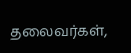தலைவர்கள்,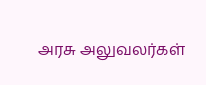அரசு அலுவலர்கள்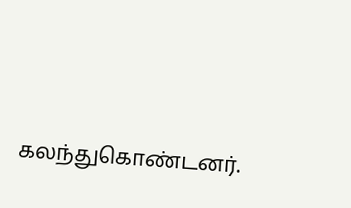கலந்துகொண்டனர்.